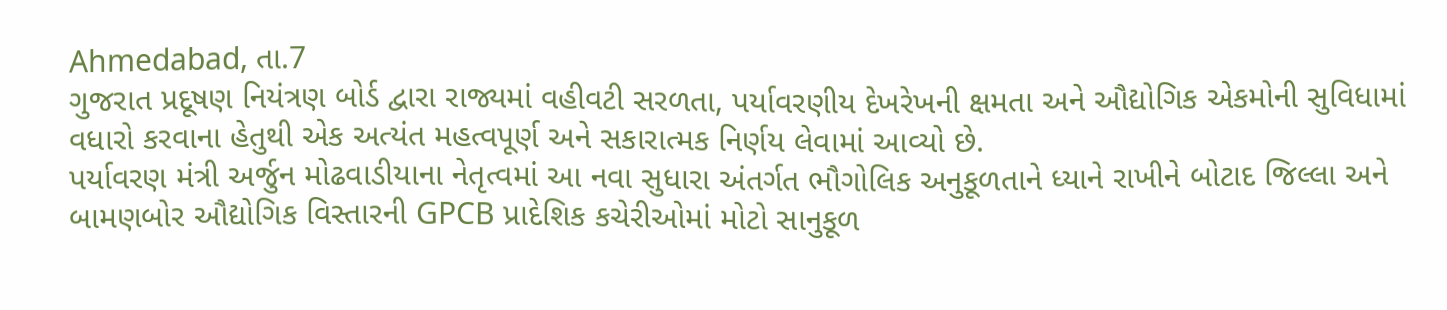Ahmedabad, તા.7
ગુજરાત પ્રદૂષણ નિયંત્રણ બોર્ડ દ્વારા રાજ્યમાં વહીવટી સરળતા, પર્યાવરણીય દેખરેખની ક્ષમતા અને ઔદ્યોગિક એકમોની સુવિધામાં વધારો કરવાના હેતુથી એક અત્યંત મહત્વપૂર્ણ અને સકારાત્મક નિર્ણય લેવામાં આવ્યો છે.
પર્યાવરણ મંત્રી અર્જુન મોઢવાડીયાના નેતૃત્વમાં આ નવા સુધારા અંતર્ગત ભૌગોલિક અનુકૂળતાને ધ્યાને રાખીને બોટાદ જિલ્લા અને બામણબોર ઔદ્યોગિક વિસ્તારની GPCB પ્રાદેશિક કચેરીઓમાં મોટો સાનુકૂળ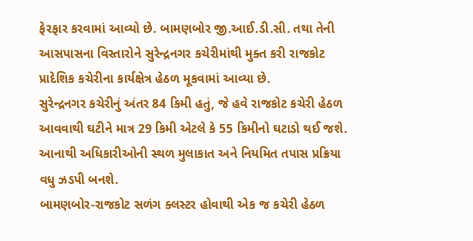ફેરફાર કરવામાં આવ્યો છે. બામણબોર જી.આઈ.ડી.સી. તથા તેની આસપાસના વિસ્તારોને સુરેન્દ્રનગર કચેરીમાંથી મુક્ત કરી રાજકોટ પ્રાદેશિક કચેરીના કાર્યક્ષેત્ર હેઠળ મૂકવામાં આવ્યા છે.
સુરેન્દ્રનગર કચેરીનું અંતર 84 કિમી હતું, જે હવે રાજકોટ કચેરી હેઠળ આવવાથી ઘટીને માત્ર 29 કિમી એટલે કે 55 કિમીનો ઘટાડો થઈ જશે. આનાથી અધિકારીઓની સ્થળ મુલાકાત અને નિયમિત તપાસ પ્રક્રિયા વધુ ઝડપી બનશે.
બામણબોર-રાજકોટ સળંગ ક્લસ્ટર હોવાથી એક જ કચેરી હેઠળ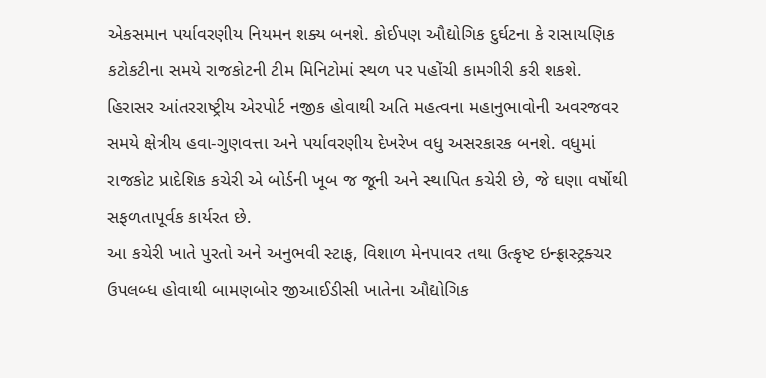એકસમાન પર્યાવરણીય નિયમન શક્ય બનશે. કોઈપણ ઔદ્યોગિક દુર્ઘટના કે રાસાયણિક કટોકટીના સમયે રાજકોટની ટીમ મિનિટોમાં સ્થળ પર પહોંચી કામગીરી કરી શકશે.
હિરાસર આંતરરાષ્ટ્રીય એરપોર્ટ નજીક હોવાથી અતિ મહત્વના મહાનુભાવોની અવરજવર સમયે ક્ષેત્રીય હવા-ગુણવત્તા અને પર્યાવરણીય દેખરેખ વધુ અસરકારક બનશે. વધુમાં રાજકોટ પ્રાદેશિક કચેરી એ બોર્ડની ખૂબ જ જૂની અને સ્થાપિત કચેરી છે, જે ઘણા વર્ષોથી સફળતાપૂર્વક કાર્યરત છે.
આ કચેરી ખાતે પુરતો અને અનુભવી સ્ટાફ, વિશાળ મેનપાવર તથા ઉત્કૃષ્ટ ઇન્ફ્રાસ્ટ્રક્ચર ઉપલબ્ધ હોવાથી બામણબોર જીઆઈડીસી ખાતેના ઔદ્યોગિક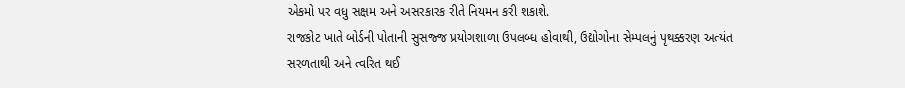એકમો પર વધુ સક્ષમ અને અસરકારક રીતે નિયમન કરી શકાશે.
રાજકોટ ખાતે બોર્ડની પોતાની સુસજ્જ પ્રયોગશાળા ઉપલબ્ધ હોવાથી, ઉદ્યોગોના સેમ્પલનું પૃથક્કરણ અત્યંત સરળતાથી અને ત્વરિત થઈ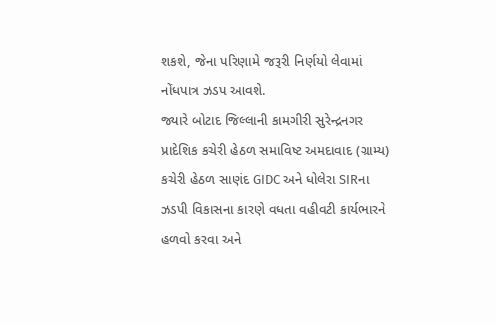શકશે, જેના પરિણામે જરૂરી નિર્ણયો લેવામાં નોંધપાત્ર ઝડપ આવશે.
જ્યારે બોટાદ જિલ્લાની કામગીરી સુરેન્દ્રનગર પ્રાદેશિક કચેરી હેઠળ સમાવિષ્ટ અમદાવાદ (ગ્રામ્ય) કચેરી હેઠળ સાણંદ GIDC અને ધોલેરા SIRના ઝડપી વિકાસના કારણે વધતા વહીવટી કાર્યભારને હળવો કરવા અને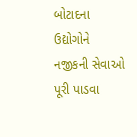બોટાદના ઉદ્યોગોને નજીકની સેવાઓ પૂરી પાડવા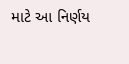માટે આ નિર્ણય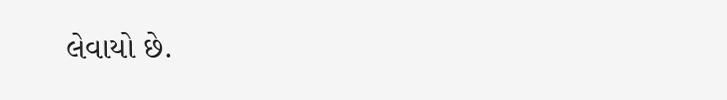લેવાયો છે.